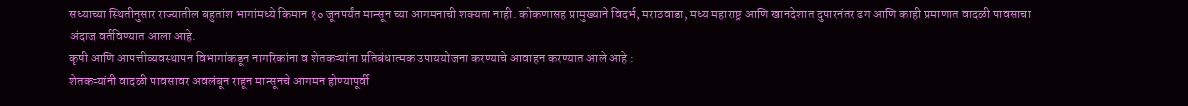सध्याच्या स्थितीनुसार राज्यातील बहुतांश भागांमध्ये किमान १० जूनपर्यंत मान्सून च्या आगमनाची शक्यता नाही. कोकणासह प्रामुख्याने विदर्भ, मराठवाडा, मध्य महाराष्ट्र आणि खानदेशात दुपारनंतर ढग आणि काही प्रमाणात वादळी पावसाचा अंदाज वर्तविण्यात आला आहे.
कृषी आणि आपत्तीव्यवस्थापन विभागांकडून नागरिकांना व शेतकऱ्यांना प्रतिबंधात्मक उपाययोजना करण्याचे आवाहन करण्यात आले आहे :
शेतकऱ्यांनी वादळी पावसावर अवलंबून राहून मान्सूनचे आगमन होण्यापूर्वी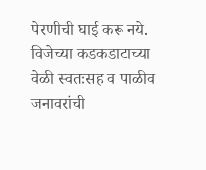पेरणीची घाई करू नये.
विजेच्या कडकडाटाच्या वेळी स्वतःसह व पाळीव जनावरांची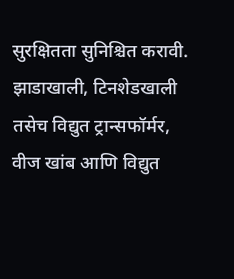सुरक्षितता सुनिश्चित करावी.
झाडाखाली, टिनशेडखाली तसेच विद्युत ट्रान्सफॉर्मर, वीज खांब आणि विद्युत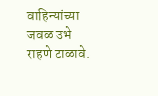वाहिन्यांच्या जवळ उभे राहणे टाळावे.